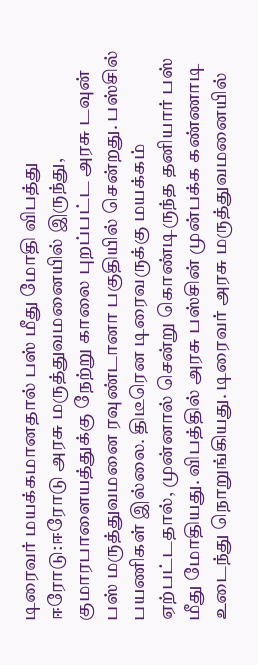டிரைவர் மயக்கமானதால் பஸ் மீது மோதி விபத்து
ஈரோடு:ஈரோடு அரசு மருத்துவமனையில் இருந்து, குமாரபாளையத்துக்கு நேற்று காலை புறப்பட்ட அரசு டவுன் பஸ் மருத்துவமனை ரவுண்டானா பகுதியில் சென்றது. பஸ்சில் பயணிகள் இல்லை. திடீரென டிரைவருக்கு மயக்கம் ஏற்பட்டதால், முன்னால் சென்று கொண்டிருந்த தனியார் பஸ் மீது மோதியது. விபத்தில் அரசு பஸ்சின் முன்பக்க கண்ணாடி உடைந்து நொறுங்கியது. டிரைவர் அரசு மருத்துவமனையில்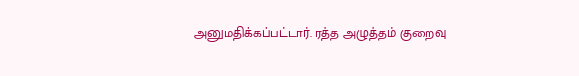அனுமதிக்கப்பட்டார். ரத்த அழுத்தம் குறைவு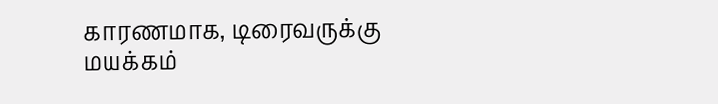காரணமாக, டிரைவருக்கு மயக்கம்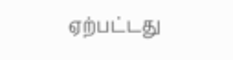ஏற்பட்டது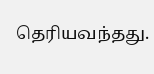தெரியவந்தது.